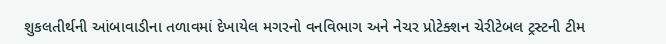શુકલતીર્થની આંબાવાડીના તળાવમાં દેખાયેલ મગરનો વનવિભાગ અને નેચર પ્રોટેક્શન ચેરીટેબલ ટ્રસ્ટની ટીમ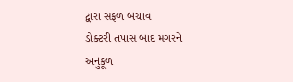દ્વારા સફળ બચાવ
ડોક્ટરી તપાસ બાદ મગરને અનુકૂળ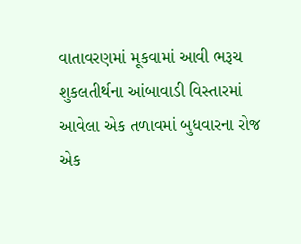વાતાવરણમાં મૂકવામાં આવી ભરૂચ શુકલતીર્થના આંબાવાડી વિસ્તારમાં આવેલા એક તળાવમાં બુધવારના રોજ એક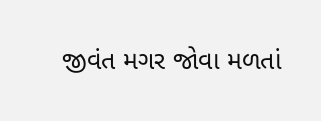જીવંત મગર જોવા મળતાં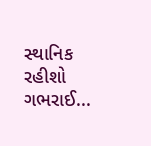સ્થાનિક રહીશો ગભરાઈ...